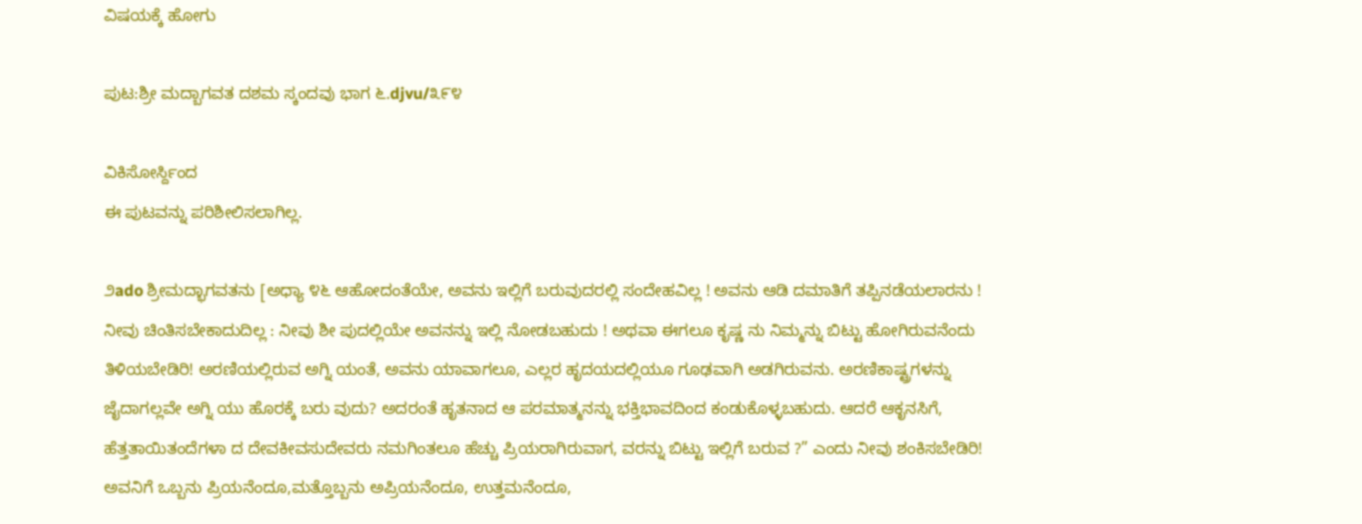ವಿಷಯಕ್ಕೆ ಹೋಗು

ಪುಟ:ಶ್ರೀ ಮದ್ಬಾಗವತ ದಶಮ ಸ್ಕಂದವು ಭಾಗ ೬.djvu/೩೯೪

ವಿಕಿಸೋರ್ಸ್ದಿಂದ
ಈ ಪುಟವನ್ನು ಪರಿಶೀಲಿಸಲಾಗಿಲ್ಲ.

೨ado ಶ್ರೀಮದ್ಭಾಗವತನು [ಅಧ್ಯಾ ೪೬ ಆಹೋದಂತೆಯೇ, ಅವನು ಇಲ್ಲಿಗೆ ಬರುವುದರಲ್ಲಿ ಸಂದೇಹವಿಲ್ಲ ! ಅವನು ಆಡಿ ದಮಾತಿಗೆ ತಪ್ಪಿನಡೆಯಲಾರನು ! ನೀವು ಚಿಂತಿಸಬೇಕಾದುದಿಲ್ಲ : ನೀವು ಶೀ ಪುದಲ್ಲಿಯೇ ಅವನನ್ನು ಇಲ್ಲಿ ನೋಡಬಹುದು ! ಅಥವಾ ಈಗಲೂ ಕೃಷ್ಣ ನು ನಿಮ್ಮನ್ನು ಬಿಟ್ಟು ಹೋಗಿರುವನೆಂದು ತಿಳಿಯಬೇಡಿರಿ! ಅರಣಿಯಲ್ಲಿರುವ ಅಗ್ನಿ ಯಂತೆ, ಅವನು ಯಾವಾಗಲೂ, ಎಲ್ಲರ ಹೃದಯದಲ್ಲಿಯೂ ಗೂಢವಾಗಿ ಅಡಗಿರುವನು. ಅರಣಿಕಾಷ್ಟ್ರಗಳನ್ನು ಜೈದಾಗಲ್ಲವೇ ಅಗ್ನಿ ಯು ಹೊರಕ್ಕೆ ಬರು ವುದು? ಅದರಂತೆ ಹೃತನಾದ ಆ ಪರಮಾತ್ಮನನ್ನು ಭಕ್ತಿಭಾವದಿಂದ ಕಂಡುಕೊಳ್ಳಬಹುದು. ಆದರೆ ಆಕೃನಸಿಗೆ, ಹೆತ್ತತಾಯಿತಂದೆಗಳಾ ದ ದೇವಕೀವಸುದೇವರು ನಮಗಿಂತಲೂ ಹೆಚ್ಚು ಪ್ರಿಯರಾಗಿರುವಾಗ, ವರನ್ನು ಬಿಟ್ಟು ಇಲ್ಲಿಗೆ ಬರುವ ?” ಎಂದು ನೀವು ಶಂಕಿಸಬೇಡಿರಿ! ಅವನಿಗೆ ಒಬ್ಬನು ಪ್ರಿಯನೆಂದೂ,ಮತ್ತೊಬ್ಬನು ಅಪ್ರಿಯನೆಂದೂ, ಉತ್ತಮನೆಂದೂ,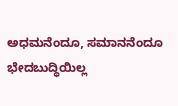ಅಧಮನೆಂದೂ, ಸಮಾನನೆಂದೂ ಭೇದಬುದ್ಧಿಯಿಲ್ಲ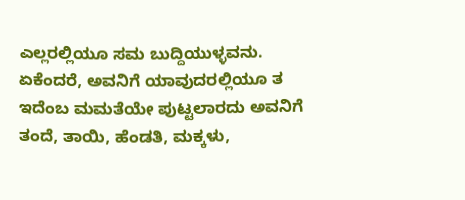ಎಲ್ಲರಲ್ಲಿಯೂ ಸಮ ಬುದ್ದಿಯುಳ್ಳವನು. ಏಕೆಂದರೆ, ಅವನಿಗೆ ಯಾವುದರಲ್ಲಿಯೂ ತ ಇದೆಂಬ ಮಮತೆಯೇ ಪುಟ್ಟಲಾರದು ಅವನಿಗೆ ತಂದೆ, ತಾಯಿ, ಹೆಂಡತಿ, ಮಕ್ಕಳು,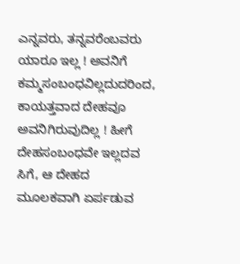ಎನ್ನವರು, ತನ್ನವರೆಂಬವರು ಯಾರೂ ಇಲ್ಲ ! ಅವನಿಗೆ ಕಮ್ಮಸಂಬಂಧವಿಲ್ಲದುದರಿಂದ, ಕಾಯತ್ತವಾದ ದೇಹವೂ ಅವನಿಗಿರುವುದಿಲ್ಲ ! ಹೀಗೆ ದೇಹಸಂಬಂಧವೇ ಇಲ್ಲದವ ಸಿಗೆ, ಆ ದೇಹದ ಮೂಲಕವಾಗಿ ಏರ್ಪಡುವ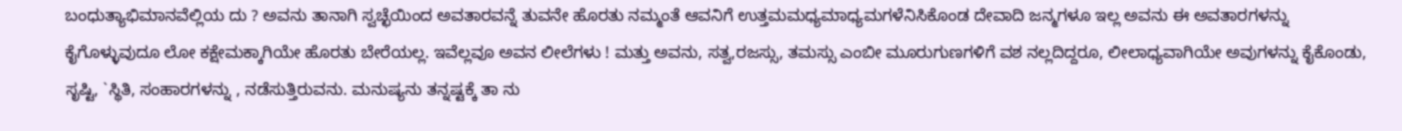ಬಂಧುತ್ಯಾಭಿಮಾನವೆಲ್ಲಿಯ ದು ? ಅವನು ತಾನಾಗಿ ಸ್ವಚ್ಛೆಯಿಂದ ಅವತಾರವನ್ನೆ ತುವನೇ ಹೊರತು ನಮ್ಮಂತೆ ಆವನಿಗೆ ಉತ್ತಮಮಧ್ಯಮಾಧ್ಯಮಗಳೆನಿಸಿಕೊಂಡ ದೇವಾದಿ ಜನ್ಮಗಳೂ ಇಲ್ಲ ಅವನು ಈ ಅವತಾರಗಳನ್ನು ಕೈಗೊಳ್ಳುವುದೂ ಲೋ ಕಕ್ಷೇಮಕ್ಕಾಗಿಯೇ ಹೊರತು ಬೇರೆಯಲ್ಲ. ಇವೆಲ್ಲವೂ ಅವನ ಲೀಲೆಗಳು ! ಮತ್ತು ಅವನು, ಸತ್ವ,ರಜಸ್ಸು, ತಮಸ್ಸು ಎಂಬೀ ಮೂರುಗುಣಗಳಿಗೆ ವಶ ನಲ್ಲದಿದ್ದರೂ, ಲೀಲಾಧ್ಯವಾಗಿಯೇ ಅವುಗಳನ್ನು ಕೈಕೊಂಡು, ಸೃಷ್ಟಿ, `ಸ್ಥಿತಿ, ಸಂಹಾರಗಳನ್ನು , ನಡೆಸುತ್ತಿರುವನು. ಮನುಷ್ಯನು ತನ್ನಷ್ಟಕ್ಕೆ ತಾ ನು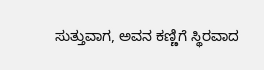ಸುತ್ತುವಾಗ, ಅವನ ಕಣ್ಣಿಗೆ ಸ್ಥಿರವಾದ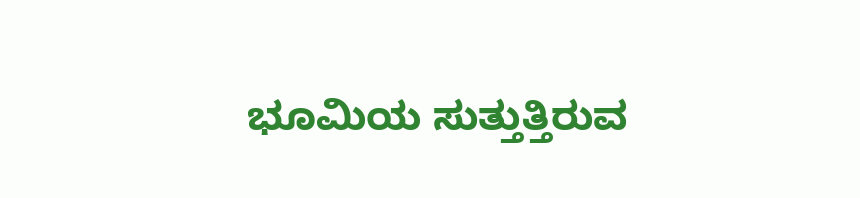ಭೂಮಿಯ ಸುತ್ತುತ್ತಿರುವ